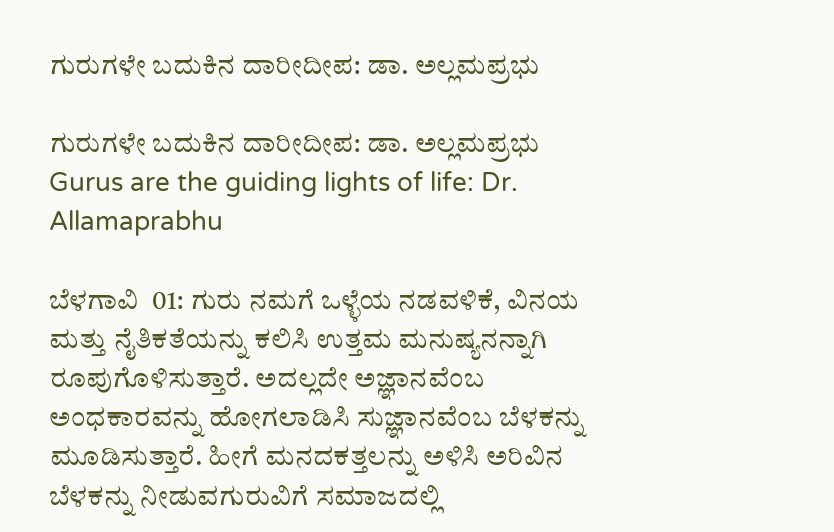ಗುರುಗಳೇ ಬದುಕಿನ ದಾರೀದೀಪ: ಡಾ. ಅಲ್ಲಮಪ್ರಭು

ಗುರುಗಳೇ ಬದುಕಿನ ದಾರೀದೀಪ: ಡಾ. ಅಲ್ಲಮಪ್ರಭು Gurus are the guiding lights of life: Dr. Allamaprabhu

ಬೆಳಗಾವಿ  01: ಗುರು ನಮಗೆ ಒಳ್ಳೆಯ ನಡವಳಿಕೆ, ವಿನಯ ಮತ್ತು ನೈತಿಕತೆಯನ್ನು ಕಲಿಸಿ ಉತ್ತಮ ಮನುಷ್ಯನನ್ನಾಗಿ ರೂಪುಗೊಳಿಸುತ್ತಾರೆ. ಅದಲ್ಲದೇ ಅಜ್ಞಾನವೆಂಬ ಅಂಧಕಾರವನ್ನು ಹೋಗಲಾಡಿಸಿ ಸುಜ್ಞಾನವೆಂಬ ಬೆಳಕನ್ನು ಮೂಡಿಸುತ್ತಾರೆ. ಹೀಗೆ ಮನದಕತ್ತಲನ್ನು ಅಳಿಸಿ ಅರಿವಿನ ಬೆಳಕನ್ನು ನೀಡುವಗುರುವಿಗೆ ಸಮಾಜದಲ್ಲಿ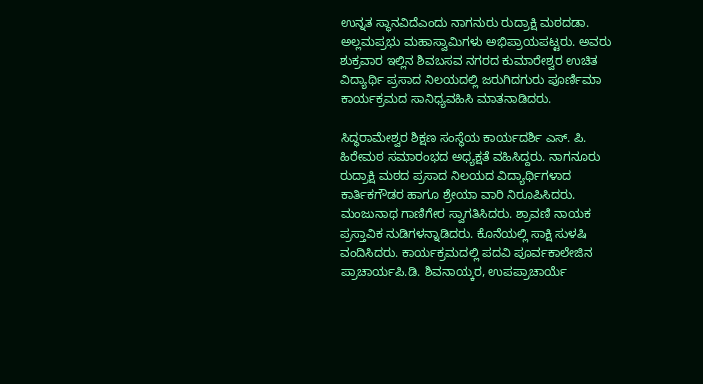ಉನ್ನತ ಸ್ಥಾನವಿದೆಎಂದು ನಾಗನುರು ರುದ್ರಾಕ್ಷಿ ಮಠದಡಾ. ಅಲ್ಲಮಪ್ರಭು ಮಹಾಸ್ವಾಮಿಗಳು ಅಭಿಪ್ರಾಯಪಟ್ಟರು. ಅವರು ಶುಕ್ರವಾರ ಇಲ್ಲಿನ ಶಿವಬಸವ ನಗರದ ಕುಮಾರೇಶ್ವರ ಉಚಿತ ವಿದ್ಯಾರ್ಥಿ ಪ್ರಸಾದ ನಿಲಯದಲ್ಲಿ ಜರುಗಿದಗುರು ಪೂರ್ಣಿಮಾ ಕಾರ್ಯಕ್ರಮದ ಸಾನಿಧ್ಯವಹಿಸಿ ಮಾತನಾಡಿದರು.

ಸಿದ್ಧರಾಮೇಶ್ವರ ಶಿಕ್ಷಣ ಸಂಸ್ಥೆಯ ಕಾರ್ಯದರ್ಶಿ ಎಸ್‌. ಪಿ. ಹಿರೇಮಠ ಸಮಾರಂಭದ ಅಧ್ಯಕ್ಷತೆ ವಹಿಸಿದ್ದರು. ನಾಗನೂರು ರುದ್ರಾಕ್ಷಿ ಮಠದ ಪ್ರಸಾದ ನಿಲಯದ ವಿದ್ಯಾರ್ಥಿಗಳಾದ ಕಾರ್ತಿಕಗೌಡರ ಹಾಗೂ ಶ್ರೇಯಾ ವಾರಿ ನಿರೂಪಿಸಿದರು. ಮಂಜುನಾಥ ಗಾಣಿಗೇರ ಸ್ವಾಗತಿಸಿದರು. ಶ್ರಾವಣಿ ನಾಯಕ ಪ್ರಸ್ತಾವಿಕ ನುಡಿಗಳನ್ನಾಡಿದರು. ಕೊನೆಯಲ್ಲಿ ಸಾಕ್ಷಿ ಸುಳಷಿ ವಂದಿಸಿದರು. ಕಾರ್ಯಕ್ರಮದಲ್ಲಿ ಪದವಿ ಪೂರ್ವಕಾಲೇಜಿನ ಪ್ರಾಚಾರ್ಯಪಿ.ಡಿ. ಶಿವನಾಯ್ಕರ, ಉಪಪ್ರಾಚಾರ್ಯೆ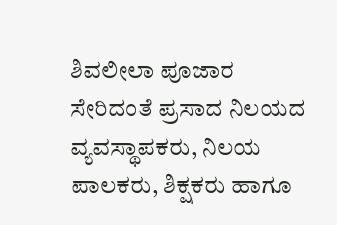ಶಿವಲೀಲಾ ಪೂಜಾರ ಸೇರಿದಂತೆ ಪ್ರಸಾದ ನಿಲಯದ ವ್ಯವಸ್ಥಾಪಕರು, ನಿಲಯ ಪಾಲಕರು, ಶಿಕ್ಷಕರು ಹಾಗೂ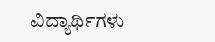ವಿದ್ಯಾರ್ಥಿಗಳು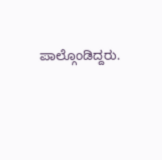ಪಾಲ್ಗೊಂಡಿದ್ದರು.